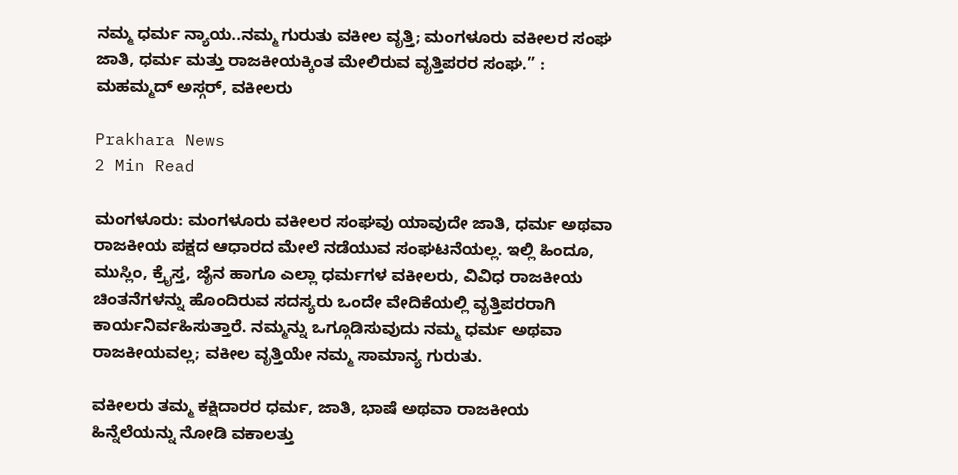ನಮ್ಮ ಧರ್ಮ ನ್ಯಾಯ..ನಮ್ಮ ಗುರುತು ವಕೀಲ ವೃತ್ತಿ; ಮಂಗಳೂರು ವಕೀಲರ ಸಂಘ ಜಾತಿ, ಧರ್ಮ ಮತ್ತು ರಾಜಕೀಯಕ್ಕಿಂತ ಮೇಲಿರುವ ವೃತ್ತಿಪರರ ಸಂಘ.” : ಮಹಮ್ಮದ್ ಅಸ್ಗರ್, ವಕೀಲರು

Prakhara News
2 Min Read

ಮಂಗಳೂರು: ಮಂಗಳೂರು ವಕೀಲರ ಸಂಘವು ಯಾವುದೇ ಜಾತಿ, ಧರ್ಮ ಅಥವಾ ರಾಜಕೀಯ ಪಕ್ಷದ ಆಧಾರದ ಮೇಲೆ ನಡೆಯುವ ಸಂಘಟನೆಯಲ್ಲ. ಇಲ್ಲಿ ಹಿಂದೂ, ಮುಸ್ಲಿಂ, ಕ್ರೈಸ್ತ, ಜೈನ ಹಾಗೂ ಎಲ್ಲಾ ಧರ್ಮಗಳ ವಕೀಲರು, ವಿವಿಧ ರಾಜಕೀಯ ಚಿಂತನೆಗಳನ್ನು ಹೊಂದಿರುವ ಸದಸ್ಯರು ಒಂದೇ ವೇದಿಕೆಯಲ್ಲಿ ವೃತ್ತಿಪರರಾಗಿ ಕಾರ್ಯನಿರ್ವಹಿಸುತ್ತಾರೆ. ನಮ್ಮನ್ನು ಒಗ್ಗೂಡಿಸುವುದು ನಮ್ಮ ಧರ್ಮ ಅಥವಾ ರಾಜಕೀಯವಲ್ಲ; ವಕೀಲ ವೃತ್ತಿಯೇ ನಮ್ಮ ಸಾಮಾನ್ಯ ಗುರುತು.

ವಕೀಲರು ತಮ್ಮ ಕಕ್ಷಿದಾರರ ಧರ್ಮ, ಜಾತಿ, ಭಾಷೆ ಅಥವಾ ರಾಜಕೀಯ ಹಿನ್ನೆಲೆಯನ್ನು ನೋಡಿ ವಕಾಲತ್ತು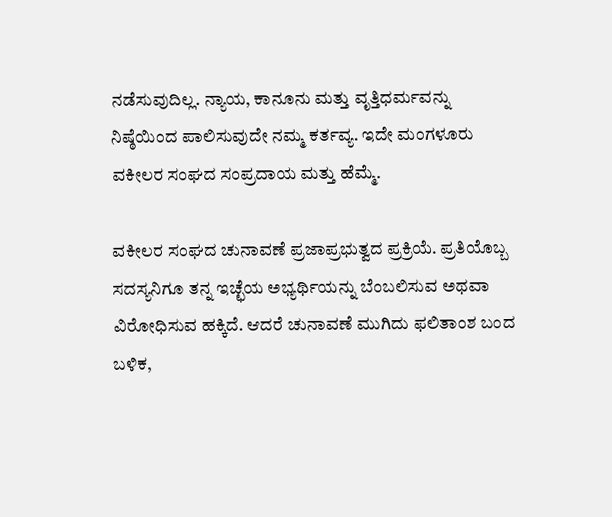ನಡೆಸುವುದಿಲ್ಲ. ನ್ಯಾಯ, ಕಾನೂನು ಮತ್ತು ವೃತ್ತಿಧರ್ಮವನ್ನು ನಿಷ್ಠೆಯಿಂದ ಪಾಲಿಸುವುದೇ ನಮ್ಮ ಕರ್ತವ್ಯ. ಇದೇ ಮಂಗಳೂರು ವಕೀಲರ ಸಂಘದ ಸಂಪ್ರದಾಯ ಮತ್ತು ಹೆಮ್ಮೆ.

ವಕೀಲರ ಸಂಘದ ಚುನಾವಣೆ ಪ್ರಜಾಪ್ರಭುತ್ವದ ಪ್ರಕ್ರಿಯೆ. ಪ್ರತಿಯೊಬ್ಬ ಸದಸ್ಯನಿಗೂ ತನ್ನ ಇಚ್ಛೆಯ ಅಭ್ಯರ್ಥಿಯನ್ನು ಬೆಂಬಲಿಸುವ ಅಥವಾ ವಿರೋಧಿಸುವ ಹಕ್ಕಿದೆ. ಆದರೆ ಚುನಾವಣೆ ಮುಗಿದು ಫಲಿತಾಂಶ ಬಂದ ಬಳಿಕ,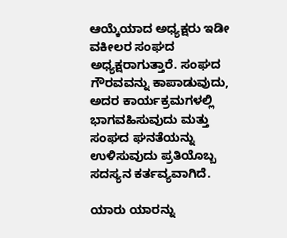ಆಯ್ಕೆಯಾದ ಅಧ್ಯಕ್ಷರು ಇಡೀ ವಕೀಲರ ಸಂಘದ ಅಧ್ಯಕ್ಷರಾಗುತ್ತಾರೆ. ಸಂಘದ ಗೌರವವನ್ನು ಕಾಪಾಡುವುದು, ಅದರ ಕಾರ್ಯಕ್ರಮಗಳಲ್ಲಿ ಭಾಗವಹಿಸುವುದು ಮತ್ತು ಸಂಘದ ಘನತೆಯನ್ನು ಉಳಿಸುವುದು ಪ್ರತಿಯೊಬ್ಬ ಸದಸ್ಯನ ಕರ್ತವ್ಯವಾಗಿದೆ.

ಯಾರು ಯಾರನ್ನು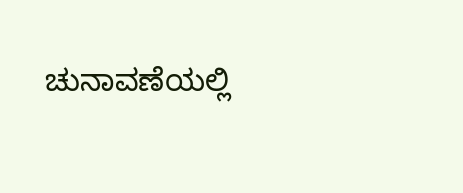ಚುನಾವಣೆಯಲ್ಲಿ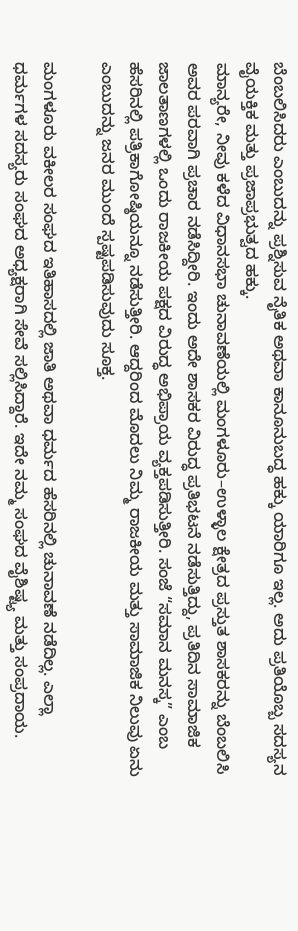ಬೆಂಬಲಿಸಿದರು ಎಂಬುದನ್ನು ಪ್ರಶ್ನಿಸುವ ನೈತಿಕ ಅಥವಾ ಕಾನೂನುಬದ್ಧ ಹಕ್ಕು ಯಾರಿಗೂ ಇಲ್ಲ. ಅದು ಪ್ರತಿಯೊಬ್ಬ ಸದಸ್ಯನ ವೈಯಕ್ತಿಕ ಮತ್ತು ಪ್ರಜಾಪ್ರಭುತ್ವದ ಹಕ್ಕು.
ಮಾನ್ಯರೇ, ನೀವು ಕಳೆದ ವಿಧಾನಸಭಾ ಚುನಾವಣೆಯಲ್ಲಿ ಮಂಗಳೂರು–ಉಳ್ಳಾಲ ಕ್ಷೇತ್ರದ ಪ್ರಸ್ತುತ ಶಾಸಕರನ್ನು ಬೆಂಬಲಿಸಿ ಅವರ ಪರವಾಗಿ ಪ್ರಚಾರ ನಡೆಸಿದ್ದೀರಿ. ಇಂದು ಅದೇ ಶಾಸಕರ ವಿರುದ್ಧ ಪ್ರತಿಭಟನೆ ನಡೆಸುತ್ತಿದ್ದು, ಪ್ರತಿದಿನ ಸಾಮಾಜಿಕ ಜಾಲತಾಣಗಳಲ್ಲಿ ಒಂದು ರಾಜಕೀಯ ಪಕ್ಷದ ವಿರುದ್ಧ ಅಭಿಪ್ರಾಯ ವ್ಯಕ್ತಪಡಿಸುತ್ತೀರಿ. ಸಂಜೆ “ಸಮಾನ ಮನಸ್ಕ” ಎಂಬ ಹೆಸರಿನಲ್ಲಿ ಪತ್ರಿಕಾಗೋಷ್ಠಿಯನ್ನೂ ನಡೆಸುತ್ತೀರಿ. ಆದ್ದರಿಂದ ಮೊದಲು ನಿಮ್ಮ ರಾಜಕೀಯ ಮತ್ತು ಸಾಮಾಜಿಕ ನಿಲುವು ಏನು ಎಂಬುದನ್ನು ಜನರ ಮುಂದೆ ಸ್ಪಷ್ಟಪಡಿಸುವುದು ಸೂಕ್ತ.

ಮಂಗಳೂರು ವಕೀಲರ ಸಂಘದ ಇತಿಹಾಸದಲ್ಲಿ ಜಾತಿ ಅಥವಾ ಧರ್ಮದ ಹೆಸರಿನಲ್ಲಿ ಚುನಾವಣೆ ನಡೆದಿಲ್ಲ. ಎಲ್ಲಾ ಧರ್ಮಗಳ ಸದಸ್ಯರು ಸಂಘದ ಅಧ್ಯಕ್ಷರಾಗಿ ಸೇವೆ ಸಲ್ಲಿಸಿದ್ದಾರೆ. ಇದೇ ನಮ್ಮ ಸಂಘದ ವೈಶಿಷ್ಟ್ಯ ಮತ್ತು ಸಂಪ್ರದಾಯ.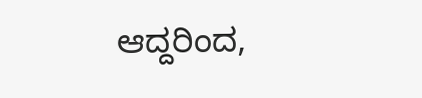ಆದ್ದರಿಂದ,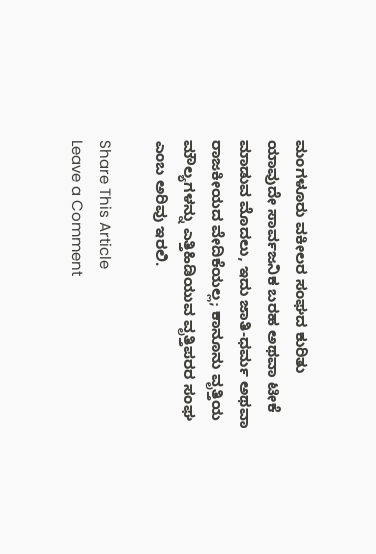ಮಂಗಳೂರು ವಕೀಲರ ಸಂಘದ ಕುರಿತು ಯಾವುದೇ ಸಾರ್ವಜನಿಕ ಬರಹ ಅಥವಾ ಟೀಕೆ ಮಾಡುವ ಮೊದಲು, ಇದು ಜಾತಿ-ಧರ್ಮ ಅಥವಾ ರಾಜಕೀಯದ ವೇದಿಕೆಯಲ್ಲ; ಕಾನೂನು ವೃತ್ತಿಯ ಮೌಲ್ಯಗಳನ್ನು ಎತ್ತಿಹಿಡಿಯುವ ವೃತ್ತಿಪರರ ಸಂಘ ಎಂಬ ಅರಿವು ಇರಲಿ.

Share This Article
Leave a Comment